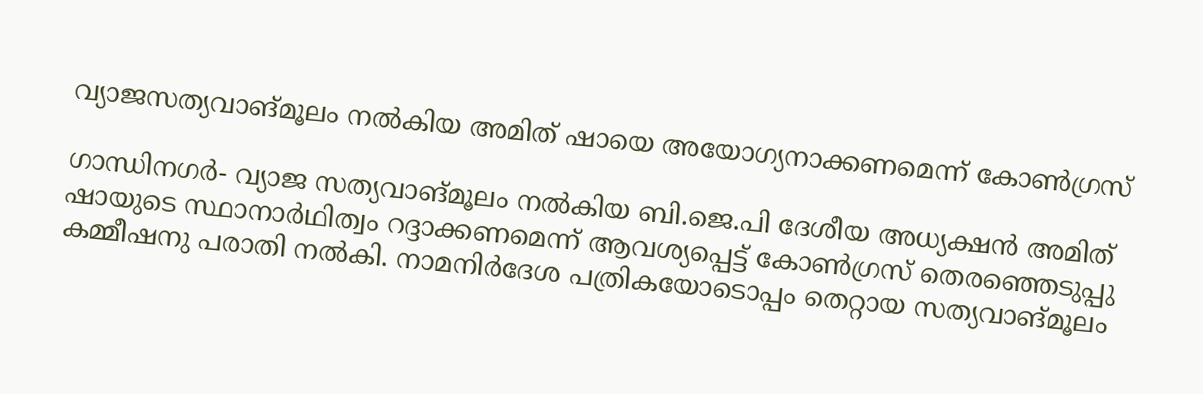വ്യാജസത്യവാങ്മൂലം നല്‍കിയ അമിത് ഷായെ അയോഗ്യനാക്കണമെന്ന് കോണ്‍ഗ്രസ്

ഗാന്ധിനഗര്‍- വ്യാജ സത്യവാങ്മൂലം നല്‍കിയ ബി.ജെ.പി ദേശീയ അധ്യക്ഷന്‍ അമിത് ഷായുടെ സ്ഥാനാര്‍ഥിത്വം റദ്ദാക്കണമെന്ന് ആവശ്യപ്പെട്ട് കോണ്‍ഗ്രസ് തെരഞ്ഞെടുപ്പു കമ്മീഷനു പരാതി നല്‍കി. നാമനിര്‍ദേശ പത്രികയോടൊപ്പം തെറ്റായ സത്യവാങ്മൂലം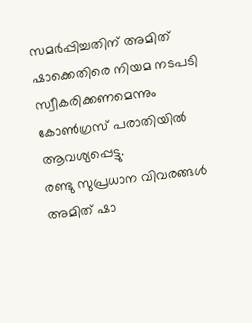സമര്‍പ്പിച്ചതിന് അമിത് ഷാക്കെതിരെ നിയമ നടപടി സ്വീകരിക്കണമെന്നും കോണ്‍ഗ്രസ് പരാതിയില്‍ ആവശ്യപ്പെട്ടു.
രണ്ടു സുപ്രധാന വിവരങ്ങള്‍ അമിത് ഷാ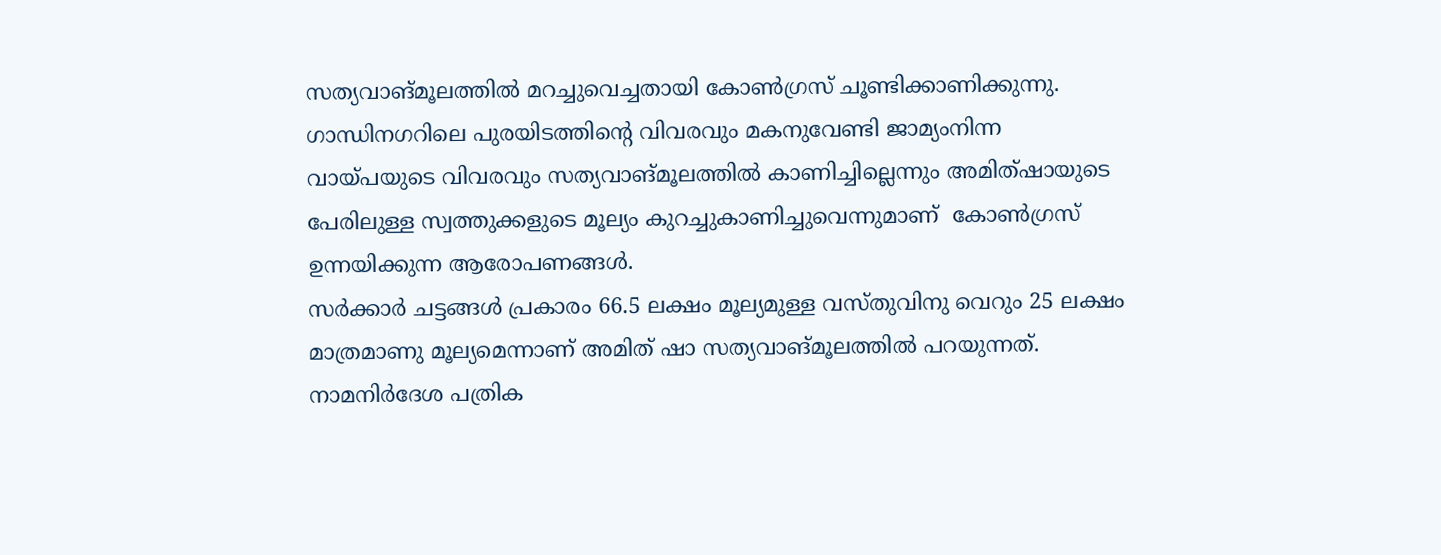സത്യവാങ്മൂലത്തില്‍ മറച്ചുവെച്ചതായി കോണ്‍ഗ്രസ് ചൂണ്ടിക്കാണിക്കുന്നു. ഗാന്ധിനഗറിലെ പുരയിടത്തിന്റെ വിവരവും മകനുവേണ്ടി ജാമ്യംനിന്ന വായ്പയുടെ വിവരവും സത്യവാങ്മൂലത്തില്‍ കാണിച്ചില്ലെന്നും അമിത്ഷായുടെ പേരിലുള്ള സ്വത്തുക്കളുടെ മൂല്യം കുറച്ചുകാണിച്ചുവെന്നുമാണ്  കോണ്‍ഗ്രസ് ഉന്നയിക്കുന്ന ആരോപണങ്ങള്‍.
സര്‍ക്കാര്‍ ചട്ടങ്ങള്‍ പ്രകാരം 66.5 ലക്ഷം മൂല്യമുള്ള വസ്തുവിനു വെറും 25 ലക്ഷം മാത്രമാണു മൂല്യമെന്നാണ് അമിത് ഷാ സത്യവാങ്മൂലത്തില്‍ പറയുന്നത്. നാമനിര്‍ദേശ പത്രിക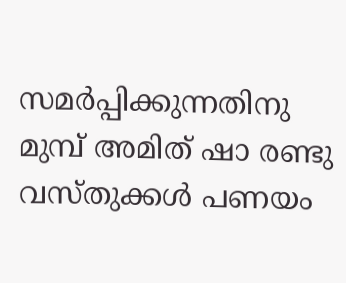സമര്‍പ്പിക്കുന്നതിനു മുമ്പ് അമിത് ഷാ രണ്ടു വസ്തുക്കള്‍ പണയം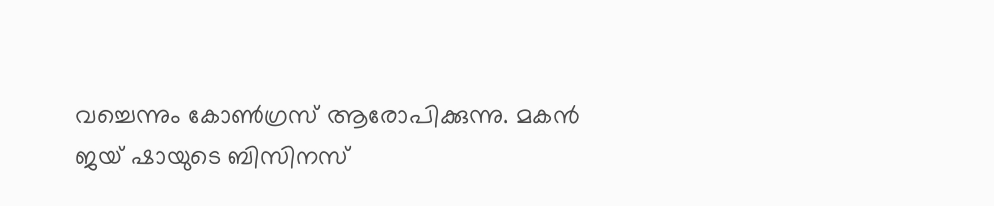വച്ചെന്നും കോണ്‍ഗ്രസ് ആരോപിക്കുന്നു. മകന്‍ ജയ് ഷായുടെ ബിസിനസ്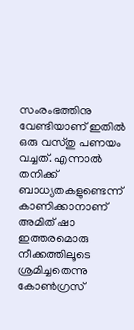സംരംഭത്തിനു വേണ്ടിയാണ് ഇതില്‍ ഒരു വസ്തു പണയം വച്ചത്. എന്നാല്‍ തനിക്ക് ബാധ്യതകളുണ്ടെന്ന് കാണിക്കാനാണ് അമിത് ഷാ ഇത്തരമൊരു നീക്കത്തിലൂടെ ശ്രമിച്ചതെന്നു കോണ്‍ഗ്രസ്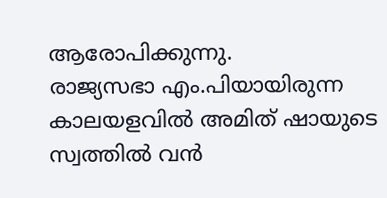ആരോപിക്കുന്നു.
രാജ്യസഭാ എം.പിയായിരുന്ന കാലയളവില്‍ അമിത് ഷായുടെ സ്വത്തില്‍ വന്‍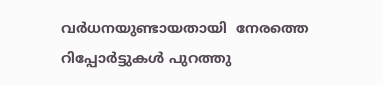വര്‍ധനയുണ്ടായതായി  നേരത്തെ റിപ്പോര്‍ട്ടുകള്‍ പുറത്തു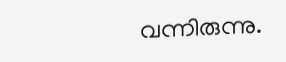വന്നിരുന്നു.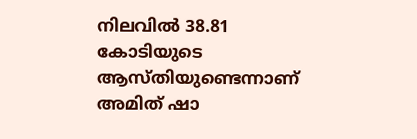നിലവില്‍ 38.81 കോടിയുടെ ആസ്തിയുണ്ടെന്നാണ് അമിത് ഷാ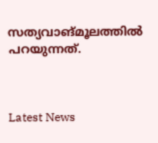സത്യവാങ്മൂലത്തില്‍ പറയുന്നത്.



Latest News